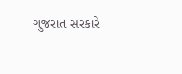ગુજરાત સરકારે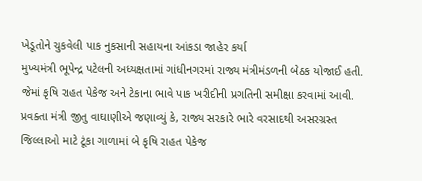ખેડૂતોને ચુકવેલી પાક નુકસાની સહાયના આંકડા જાહેર કર્યા
મુખ્યમંત્રી ભૂપેન્દ્ર પટેલની અધ્યક્ષતામાં ગાંધીનગરમાં રાજ્ય મંત્રીમંડળની બેઠક યોજાઈ હતી. જેમાં કૃષિ રાહત પેકેજ અને ટેકાના ભાવે પાક ખરીદીની પ્રગતિની સમીક્ષા કરવામાં આવી.
પ્રવક્તા મંત્રી જીતુ વાઘાણીએ જણાવ્યું કે, રાજ્ય સરકારે ભારે વરસાદથી અસરગ્રસ્ત જિલ્લાઓ માટે ટૂંકા ગાળામાં બે કૃષિ રાહત પેકેજ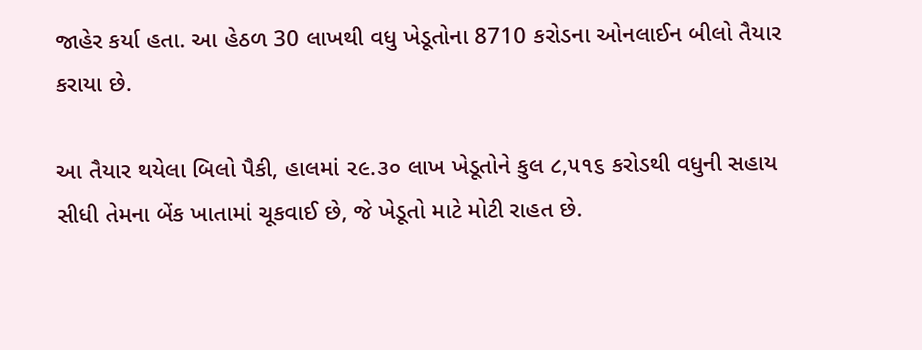જાહેર કર્યા હતા. આ હેઠળ 30 લાખથી વધુ ખેડૂતોના 8710 કરોડના ઓનલાઈન બીલો તૈયાર કરાયા છે.

આ તૈયાર થયેલા બિલો પૈકી, હાલમાં ૨૯.૩૦ લાખ ખેડૂતોને કુલ ૮,૫૧૬ કરોડથી વધુની સહાય સીધી તેમના બેંક ખાતામાં ચૂકવાઈ છે, જે ખેડૂતો માટે મોટી રાહત છે.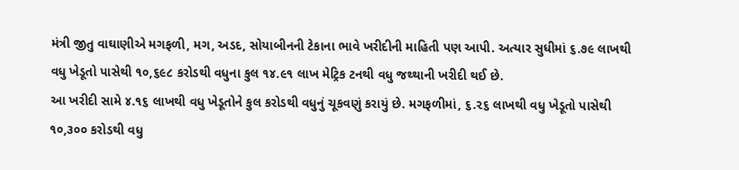મંત્રી જીતુ વાઘાણીએ મગફળી, મગ, અડદ, સોયાબીનની ટેકાના ભાવે ખરીદીની માહિતી પણ આપી. અત્યાર સુધીમાં ૬.૭૯ લાખથી વધુ ખેડૂતો પાસેથી ૧૦,૬૯૮ કરોડથી વધુના કુલ ૧૪.૯૧ લાખ મેટ્રિક ટનથી વધુ જથ્થાની ખરીદી થઈ છે.
આ ખરીદી સામે ૪.૧૬ લાખથી વધુ ખેડૂતોને કુલ કરોડથી વધુનું ચૂકવણું કરાયું છે. મગફળીમાં, ૬.૨૬ લાખથી વધુ ખેડૂતો પાસેથી ૧૦,૩૦૦ કરોડથી વધુ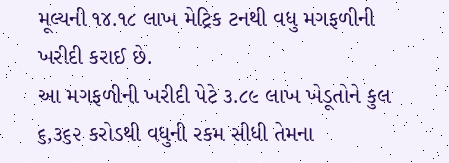મૂલ્યની ૧૪.૧૮ લાખ મેટ્રિક ટનથી વધુ મગફળીની ખરીદી કરાઈ છે.
આ મગફળીની ખરીદી પેટે ૩.૮૯ લાખ ખેડૂતોને કુલ ૬,૩૬૨ કરોડથી વધુની રકમ સીધી તેમના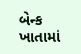બેન્ક ખાતામાં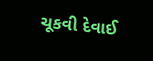ચૂકવી દેવાઈ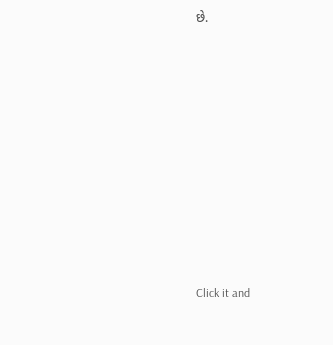છે.












Click it and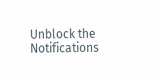Unblock the Notifications